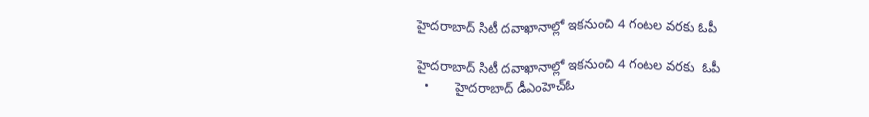హైదరాబాద్ సిటీ దవాఖానాల్లో ఇకనుంచి 4 గంటల వరకు ఓపీ

హైదరాబాద్ సిటీ దవాఖానాల్లో ఇకనుంచి 4 గంటల వరకు  ఓపీ
  •       హైదరాబాద్ డీఎంహెచ్‌‌‌‌‌‌‌‌‌‌‌‌‌‌‌‌ఓ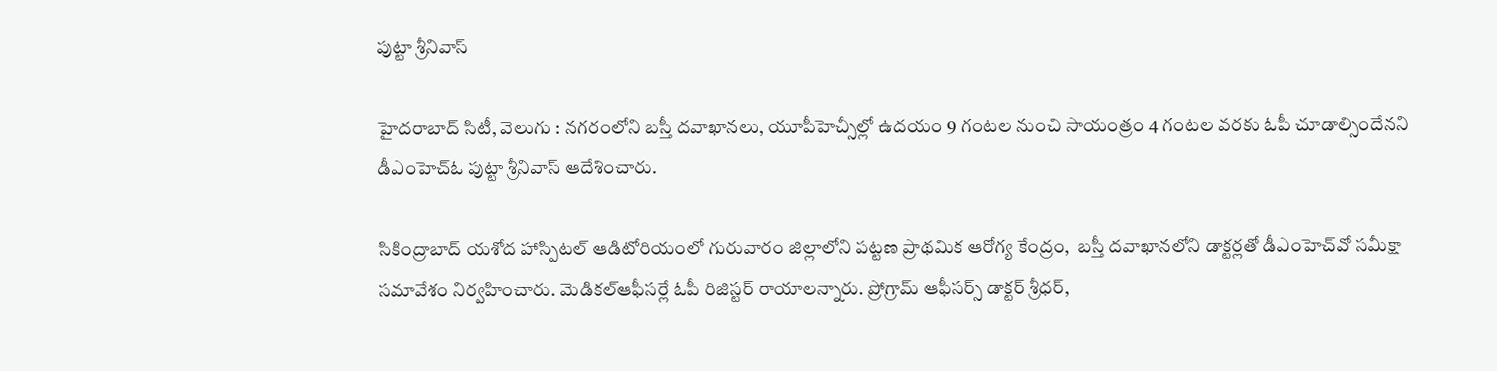పుట్టా శ్రీనివాస్

హైదరాబాద్ సిటీ, వెలుగు : నగరంలోని బస్తీ దవాఖానలు, యూపీహెచ్సీల్లో ఉదయం 9 గంటల నుంచి సాయంత్రం 4 గంటల వరకు ఓపీ చూడాల్సిందేనని డీఎంహెచ్‌‌‌‌‌‌‌‌‌‌‌‌‌‌‌‌ఓ పుట్టా శ్రీనివాస్ ఆదేశించారు.

సికింద్రాబాద్ యశోద హాస్పిటల్ ఆడిటోరియంలో గురువారం జిల్లాలోని పట్టణ ప్రాథమిక ఆరోగ్య కేంద్రం,  బస్తీ దవాఖానలోని డాక్టర్లతో డీఎంహెచ్‌‌‌‌‌‌‌‌‌‌‌‌‌‌‌‌వో సమీక్షా సమావేశం నిర్వహించారు. మెడికల్ఆఫీసర్లే ఓపీ రిజిస్టర్ రాయాలన్నారు. ప్రోగ్రామ్ ఆఫీసర్స్ డాక్టర్ శ్రీధర్,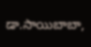డా.సాయిబాబా,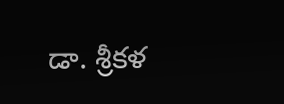డా. శ్రీకళ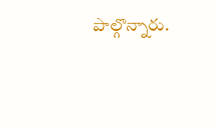పాల్గొన్నారు.